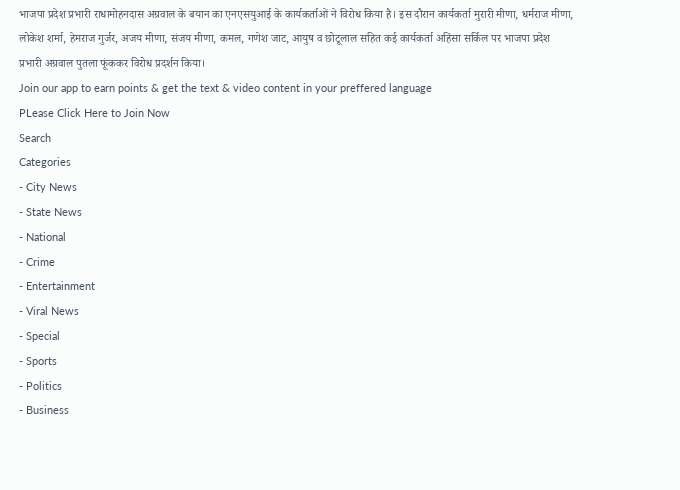भाजपा प्रदेश प्रभारी राधामोहनदास अग्रवाल के बयान का एनएसयुआई के कार्यकर्ताओं ने विरोध किया है। इस दौरान कार्यकर्ता मुरारी मीणा, धर्मराज मीणा, लोकेश शर्मा, हेमराज गुर्जर, अजय मीणा, संजय मीणा, कमल, गणेश जाट, आयुष व छोटूलाल सहित कई कार्यकर्ता अहिंसा सर्किल पर भाजपा प्रदेश प्रभारी अग्रवाल पुतला फूंककर विरोध प्रदर्शन किया।
Join our app to earn points & get the text & video content in your preffered language
PLease Click Here to Join Now
Search
Categories
- City News
- State News
- National
- Crime
- Entertainment
- Viral News
- Special
- Sports
- Politics
- Business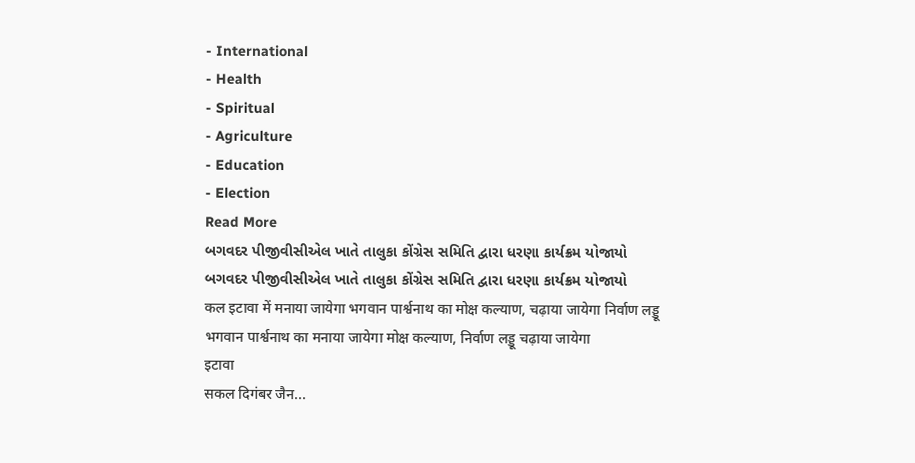- International
- Health
- Spiritual
- Agriculture
- Education
- Election
Read More
બગવદર પીજીવીસીએલ ખાતે તાલુકા કોંગ્રેસ સમિતિ દ્વારા ધરણા કાર્યક્રમ યોજાયો
બગવદર પીજીવીસીએલ ખાતે તાલુકા કોંગ્રેસ સમિતિ દ્વારા ધરણા કાર્યક્રમ યોજાયો
कल इटावा में मनाया जायेगा भगवान पार्श्वनाथ का मोक्ष कल्याण, चढ़ाया जायेगा निर्वाण लड्डू
भगवान पार्श्वनाथ का मनाया जायेगा मोक्ष कल्याण, निर्वाण लड्डू चढ़ाया जायेगा
इटावा
सकल दिगंबर जैन...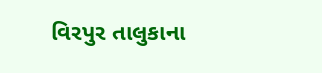વિરપુર તાલુકાના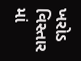ખરોડ વિસ્તાર માં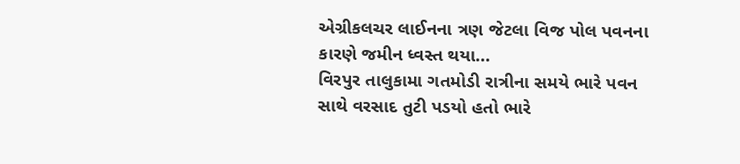એગ્રીકલચર લાઈનના ત્રણ જેટલા વિજ પોલ પવનના કારણે જમીન ધ્વસ્ત થયા...
વિરપુર તાલુકામા ગતમોડી રાત્રીના સમયે ભારે પવન સાથે વરસાદ તુટી પડયો હતો ભારે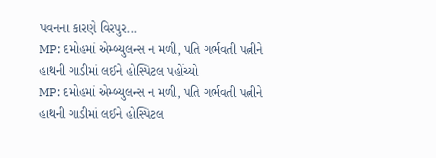પવનના કારણે વિરપુર...
MP: દમોહમાં એમ્બ્યુલન્સ ન મળી, પતિ ગર્ભવતી પત્નીને હાથની ગાડીમાં લઈને હોસ્પિટલ પહોંચ્યો
MP: દમોહમાં એમ્બ્યુલન્સ ન મળી, પતિ ગર્ભવતી પત્નીને હાથની ગાડીમાં લઈને હોસ્પિટલ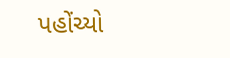પહોંચ્યો